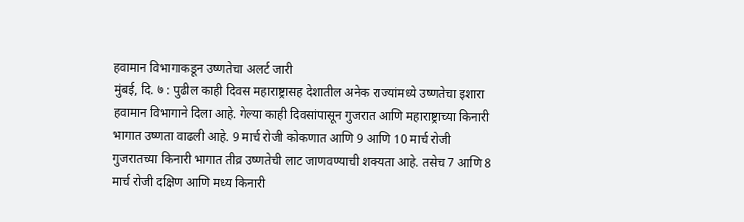हवामान विभागाकडून उष्णतेचा अलर्ट जारी
मुंबई, दि. ७ : पुढील काही दिवस महाराष्ट्रासह देशातील अनेक राज्यांमध्ये उष्णतेचा इशारा हवामान विभागाने दिला आहे. गेल्या काही दिवसांपासून गुजरात आणि महाराष्ट्राच्या किनारी भागात उष्णता वाढली आहे. 9 मार्च रोजी कोकणात आणि 9 आणि 10 मार्च रोजी गुजरातच्या किनारी भागात तीव्र उष्णतेची लाट जाणवण्याची शक्यता आहे. तसेच 7 आणि 8 मार्च रोजी दक्षिण आणि मध्य किनारी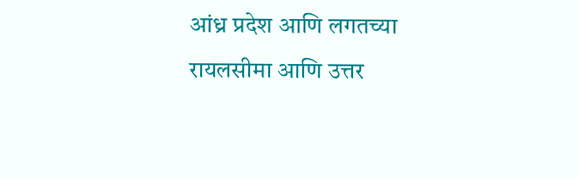आंध्र प्रदेश आणि लगतच्या रायलसीमा आणि उत्तर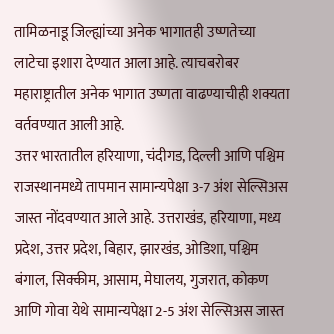तामिळनाडू जिल्ह्यांच्या अनेक भागातही उष्णतेच्या लाटेचा इशारा देण्यात आला आहे. त्याचबरोबर महाराष्ट्रातील अनेक भागात उष्णता वाढण्याचीही शक्यता वर्तवण्यात आली आहे.
उत्तर भारतातील हरियाणा, चंदीगड, दिल्ली आणि पश्चिम राजस्थानमध्ये तापमान सामान्यपेक्षा 3-7 अंश सेल्सिअस जास्त नोंदवण्यात आले आहे. उत्तराखंड, हरियाणा, मध्य प्रदेश, उत्तर प्रदेश, बिहार, झारखंड, ओडिशा, पश्चिम बंगाल, सिक्कीम, आसाम, मेघालय, गुजरात, कोकण आणि गोवा येथे सामान्यपेक्षा 2-5 अंश सेल्सिअस जास्त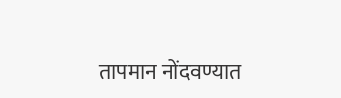तापमान नोंदवण्यात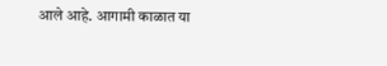आले आहे. आगामी काळात या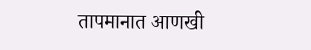तापमानात आणखी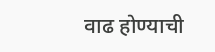वाढ होण्याची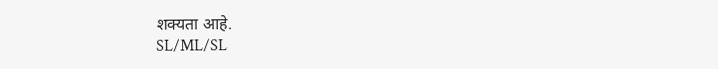शक्यता आहे.
SL/ML/SL